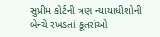સુપ્રીમ કોર્ટની ત્રણ ન્યાયાધીશોની બેન્ચે રખડતાં કૂતરાંઓ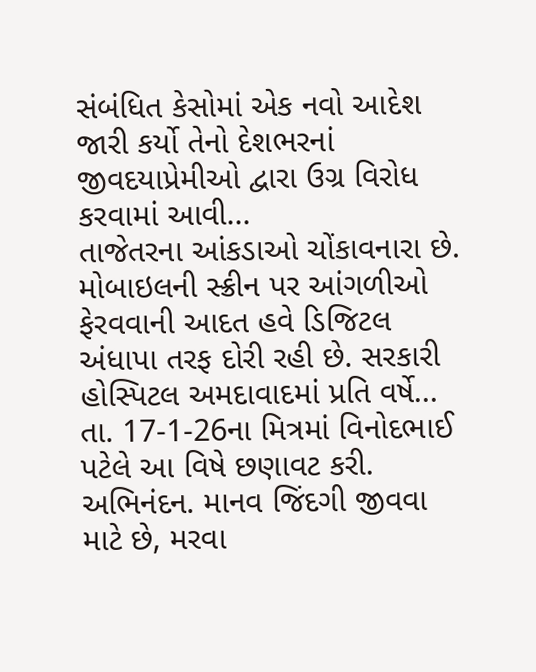સંબંધિત કેસોમાં એક નવો આદેશ જારી કર્યો તેનો દેશભરનાં જીવદયાપ્રેમીઓ દ્વારા ઉગ્ર વિરોધ કરવામાં આવી...
તાજેતરના આંકડાઓ ચોંકાવનારા છે. મોબાઇલની સ્ક્રીન પર આંગળીઓ ફેરવવાની આદત હવે ડિજિટલ અંધાપા તરફ દોરી રહી છે. સરકારી હોસ્પિટલ અમદાવાદમાં પ્રતિ વર્ષે...
તા. 17-1-26ના મિત્રમાં વિનોદભાઈ પટેલે આ વિષે છણાવટ કરી. અભિનંદન. માનવ જિંદગી જીવવા માટે છે, મરવા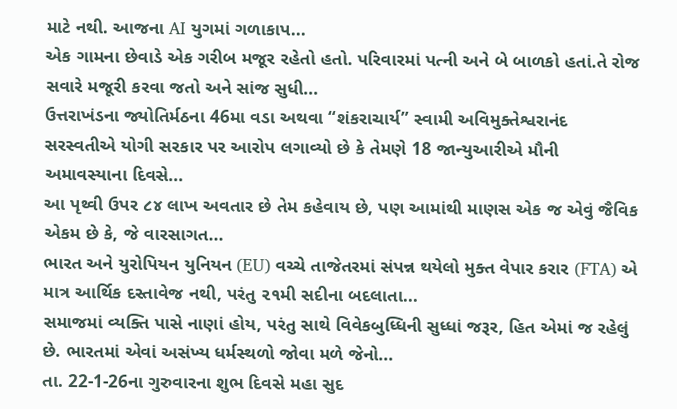માટે નથી. આજના AI યુગમાં ગળાકાપ...
એક ગામના છેવાડે એક ગરીબ મજૂર રહેતો હતો. પરિવારમાં પત્ની અને બે બાળકો હતાં.તે રોજ સવારે મજૂરી કરવા જતો અને સાંજ સુધી...
ઉત્તરાખંડના જ્યોતિર્મઠના 46મા વડા અથવા “શંકરાચાર્ય” સ્વામી અવિમુક્તેશ્વરાનંદ સરસ્વતીએ યોગી સરકાર પર આરોપ લગાવ્યો છે કે તેમણે 18 જાન્યુઆરીએ મૌની અમાવસ્યાના દિવસે...
આ પૃથ્વી ઉપર ૮૪ લાખ અવતાર છે તેમ કહેવાય છે, પણ આમાંથી માણસ એક જ એવું જૈવિક એકમ છે કે, જે વારસાગત...
ભારત અને યુરોપિયન યુનિયન (EU) વચ્ચે તાજેતરમાં સંપન્ન થયેલો મુક્ત વેપાર કરાર (FTA) એ માત્ર આર્થિક દસ્તાવેજ નથી, પરંતુ ૨૧મી સદીના બદલાતા...
સમાજમાં વ્યક્તિ પાસે નાણાં હોય, પરંતુ સાથે વિવેકબુધ્ધિની સુધ્ધાં જરૂર, હિત એમાં જ રહેલું છે. ભારતમાં એવાં અસંખ્ય ધર્મસ્થળો જોવા મળે જેનો...
તા. 22-1-26ના ગુરુવારના શુભ દિવસે મહા સુદ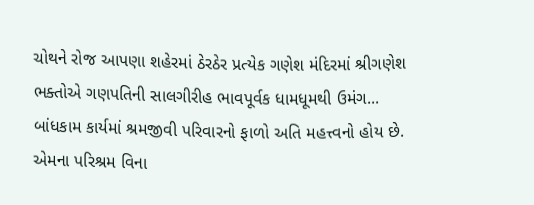ચોથને રોજ આપણા શહેરમાં ઠેરઠેર પ્રત્યેક ગણેશ મંદિરમાં શ્રીગણેશ ભક્તોએ ગણપતિની સાલગીરીહ ભાવપૂર્વક ધામધૂમથી ઉમંગ...
બાંધકામ કાર્યમાં શ્રમજીવી પરિવારનો ફાળો અતિ મહત્ત્વનો હોય છે. એમના પરિશ્રમ વિના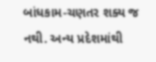બાંધકામ-ચણતર શક્ય જ નથી. અન્ય પ્રદેશમાંથી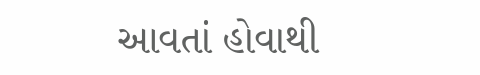આવતાં હોવાથી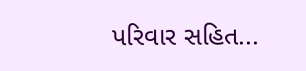પરિવાર સહિત...